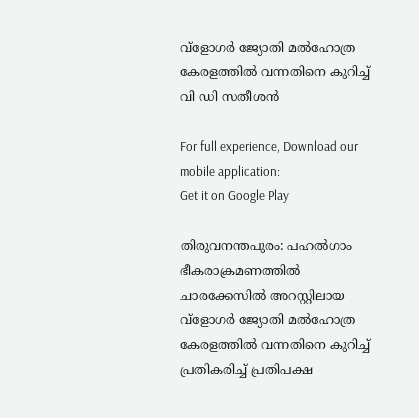വ്‌ളോഗര്‍ ജ്യോതി മല്‍ഹോത്ര കേരളത്തില്‍ വന്നതിനെ കുറിച്ച് വി ഡി സതീശന്‍

For full experience, Download our mobile application:
Get it on Google Play

തിരുവനന്തപുരം: പഹല്‍ഗാം ഭീകരാക്രമണത്തില്‍ ചാരക്കേസില്‍ അറസ്റ്റിലായ വ്‌ളോഗര്‍ ജ്യോതി മല്‍ഹോത്ര കേരളത്തില്‍ വന്നതിനെ കുറിച്ച് പ്രതികരിച്ച് പ്രതിപക്ഷ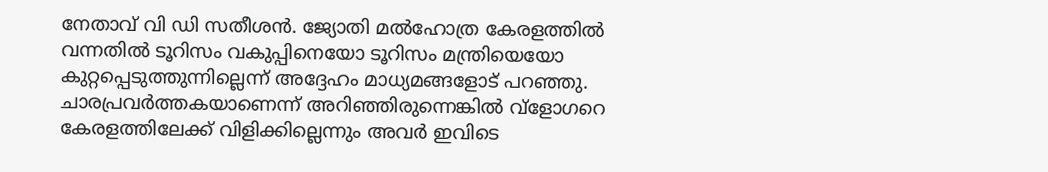നേതാവ് വി ഡി സതീശന്‍. ജ്യോതി മല്‍ഹോത്ര കേരളത്തില്‍ വന്നതില്‍ ടൂറിസം വകുപ്പിനെയോ ടൂറിസം മന്ത്രിയെയോ കുറ്റപ്പെടുത്തുന്നില്ലെന്ന് അദ്ദേഹം മാധ്യമങ്ങളോട് പറഞ്ഞു. ചാരപ്രവര്‍ത്തകയാണെന്ന് അറിഞ്ഞിരുന്നെങ്കില്‍ വ്‌ളോഗറെ കേരളത്തിലേക്ക് വിളിക്കില്ലെന്നും അവര്‍ ഇവിടെ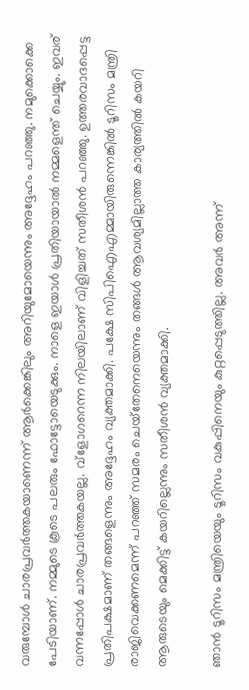വരുമ്പോള്‍ ചാരപ്രവര്‍ത്തകയാണെന്ന് ആര്‍ക്കെങ്കിലും അറിയുമോയെന്നും അദ്ദേഹം പറഞ്ഞു. നമുക്കൊക്കെ പേടിയാണ്. നമ്മുടെ കൂടെ പലരും ഫോട്ടോയെടുക്കും. നാളെ ഇയാള്‍ പ്രതിയായാല്‍ നമ്മളെന്ത് ചെയ്യും. ഇവര് വന്നപ്പോള്‍ ചാരപ്രവര്‍ത്തകയല്ല. വ്‌ളോഗറെന്ന നിലയിലാണ് വിളിച്ചത് സതീശന്‍ പറഞ്ഞു. ഉത്തരവാദപ്പെട്ട പ്രതിപക്ഷമാണ് തങ്ങളെന്നും അദ്ദേഹം വ്യക്തമാക്കി. പക്ഷേ സിപിഐഎമ്മായിരുന്നെങ്കില്‍ ടൂറിസം മന്ത്രി രാജിവെക്കണമെന്ന് പറഞ്ഞ് സമരം ചെയ്‌തേനെയെന്നും തങ്ങള്‍ ആവശ്യമില്ലാത്ത കാര്യത്തില്‍ കയറി ആരുടെയും മെക്കിട്ട് കയറില്ലെന്നും സതീശന്‍ വ്യക്തമാക്കി.

ഞാന്‍ ടൂറിസം മന്ത്രിയെയും ടൂറിസം വകുപ്പിനെയും കുറ്റപ്പെടുത്തില്ല. അവര്‍ അന്ന്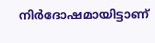നിര്‍ദോഷമായിട്ടാണ്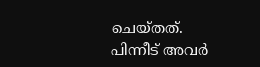ചെയ്തത്. പിന്നീട് അവര്‍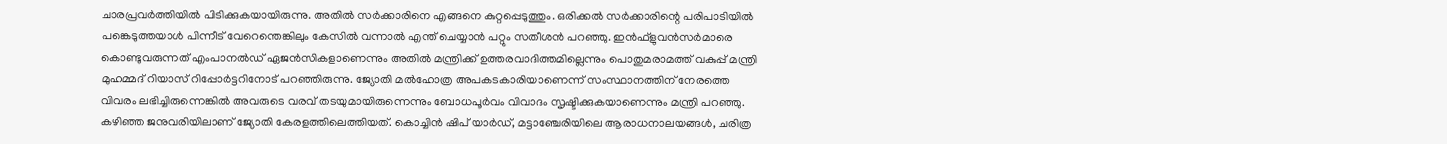ചാരപ്രവര്‍ത്തിയില്‍ പിടിക്കുകയായിരുന്നു. അതില്‍ സര്‍ക്കാരിനെ എങ്ങനെ കുറ്റപ്പെടുത്തും. ഒരിക്കല്‍ സര്‍ക്കാരിന്റെ പരിപാടിയില്‍ പങ്കെടുത്തയാള്‍ പിന്നീട് വേറെന്തെങ്കിലും കേസില്‍ വന്നാല്‍ എന്ത് ചെയ്യാന്‍ പറ്റും സതീശന്‍ പറഞ്ഞു. ഇന്‍ഫ്ളുവന്‍സര്‍മാരെ കൊണ്ടുവരുന്നത് എംപാനല്‍ഡ് ഏജന്‍സികളാണെന്നും അതില്‍ മന്ത്രിക്ക് ഉത്തരവാദിത്തമില്ലെന്നും പൊതുമരാമത്ത് വകുപ്പ് മന്ത്രി മുഹമ്മദ് റിയാസ് റിപ്പോര്‍ട്ടറിനോട് പറഞ്ഞിരുന്നു. ജ്യോതി മല്‍ഹോത്ര അപകടകാരിയാണെന്ന് സംസ്ഥാനത്തിന് നേരത്തെ വിവരം ലഭിച്ചിരുന്നെങ്കില്‍ അവരുടെ വരവ് തടയുമായിരുന്നെന്നും ബോധപൂര്‍വം വിവാദം സൃഷ്ടിക്കുകയാണെന്നും മന്ത്രി പറഞ്ഞു. കഴിഞ്ഞ ജനുവരിയിലാണ് ജ്യോതി കേരളത്തിലെത്തിയത്. കൊച്ചിന്‍ ഷിപ് യാര്‍ഡ്, മട്ടാഞ്ചേരിയിലെ ആരാധനാലയങ്ങള്‍, ചരിത്ര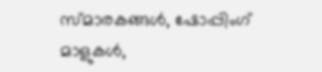സ്മാരകങ്ങള്‍, ഷോപ്പിംഗ് മാളുകള്‍,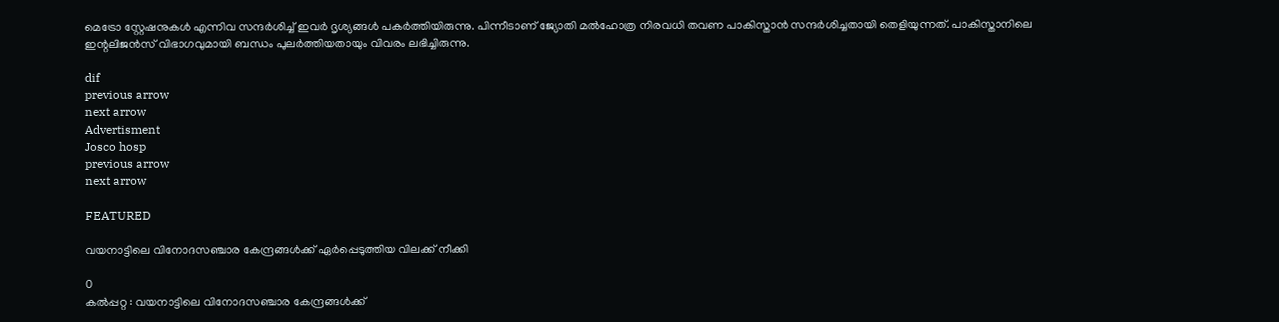മെട്രോ സ്റ്റേഷനുകള്‍ എന്നിവ സന്ദര്‍ശിച്ച് ഇവര്‍ ദൃശ്യങ്ങള്‍ പകര്‍ത്തിയിരുന്നു. പിന്നീടാണ് ജ്യോതി മല്‍ഹോത്ര നിരവധി തവണ പാകിസ്താന്‍ സന്ദര്‍ശിച്ചതായി തെളിയുന്നത്. പാകിസ്താനിലെ ഇന്റലിജന്‍സ് വിഭാഗവുമായി ബന്ധം പുലര്‍ത്തിയതായും വിവരം ലഭിച്ചിരുന്നു.

dif
previous arrow
next arrow
Advertisment
Josco hosp
previous arrow
next arrow

FEATURED

വയനാട്ടിലെ വിനോദസഞ്ചാര കേന്ദ്രങ്ങൾക്ക് ഏർപ്പെടുത്തിയ വിലക്ക് നീക്കി

0
കൽപ്പറ്റ : വയനാട്ടിലെ വിനോദസഞ്ചാര കേന്ദ്രങ്ങൾക്ക്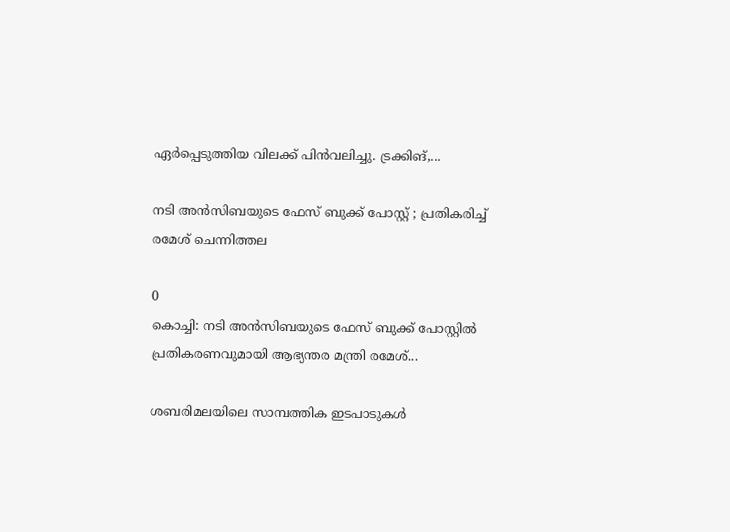ഏർപ്പെടുത്തിയ വിലക്ക് പിൻവലിച്ചു. ട്രക്കിങ്,...

നടി അൻസിബയുടെ ഫേസ് ബുക്ക്‌ പോസ്റ്റ് ; പ്രതികരിച്ച് രമേശ് ചെന്നിത്തല

0
കൊച്ചി: നടി അൻസിബയുടെ ഫേസ് ബുക്ക്‌ പോസ്റ്റിൽ പ്രതികരണവുമായി ആഭ്യന്തര മന്ത്രി രമേശ്‌...

ശബരിമലയിലെ സാമ്പത്തിക ഇടപാടുകൾ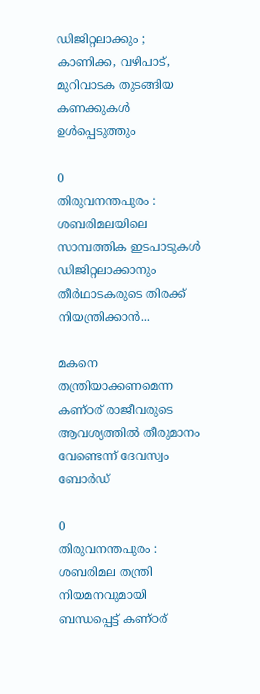ഡിജിറ്റലാക്കും ; കാണിക്ക, വഴിപാട്, മുറിവാടക തുടങ്ങിയ കണക്കുകൾ ഉൾപ്പെടുത്തും

0
തിരുവനന്തപുരം : ശബരിമലയിലെ സാമ്പത്തിക ഇടപാടുകൾ ഡിജിറ്റലാക്കാനും തീർഥാടകരുടെ തിരക്ക് നിയന്ത്രിക്കാൻ...

മകനെ തന്ത്രിയാക്കണമെന്ന കണ്ഠര് രാജീവരുടെ ആവശ്യത്തിൽ തീരുമാനം വേണ്ടെന്ന് ദേവസ്വം ബോർഡ്

0
തിരുവനന്തപുരം : ശബരിമല തന്ത്രി നിയമനവുമായി ബന്ധപ്പെട്ട് കണ്ഠര്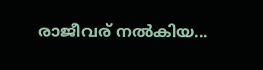രാജീവര് നൽകിയ...